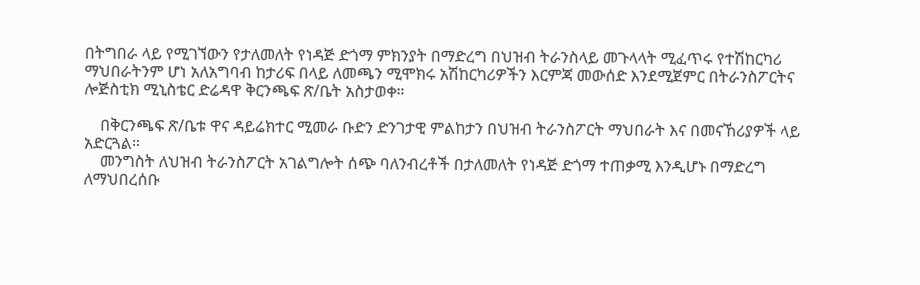በትግበራ ላይ የሚገኘውን የታለመለት የነዳጅ ድጎማ ምክንያት በማድረግ በህዝብ ትራንስላይ መጉላላት ሚፈጥሩ የተሽከርካሪ ማህበራትንም ሆነ አለአግባብ ከታሪፍ በላይ ለመጫን ሚሞክሩ አሽከርካሪዎችን እርምጃ መውሰድ እንደሚጀምር በትራንስፖርትና ሎጅስቲክ ሚኒስቴር ድሬዳዋ ቅርንጫፍ ጽ/ቤት አስታወቀ።

    በቅርንጫፍ ጽ/ቤቱ ዋና ዳይሬክተር ሚመራ ቡድን ድንገታዊ ምልከታን በህዝብ ትራንስፖርት ማህበራት እና በመናኸሪያዎች ላይ አድርጓል።
    መንግስት ለህዝብ ትራንስፖርት አገልግሎት ሰጭ ባለንብረቶች በታለመለት የነዳጅ ድጎማ ተጠቃሚ እንዲሆኑ በማድረግ ለማህበረሰቡ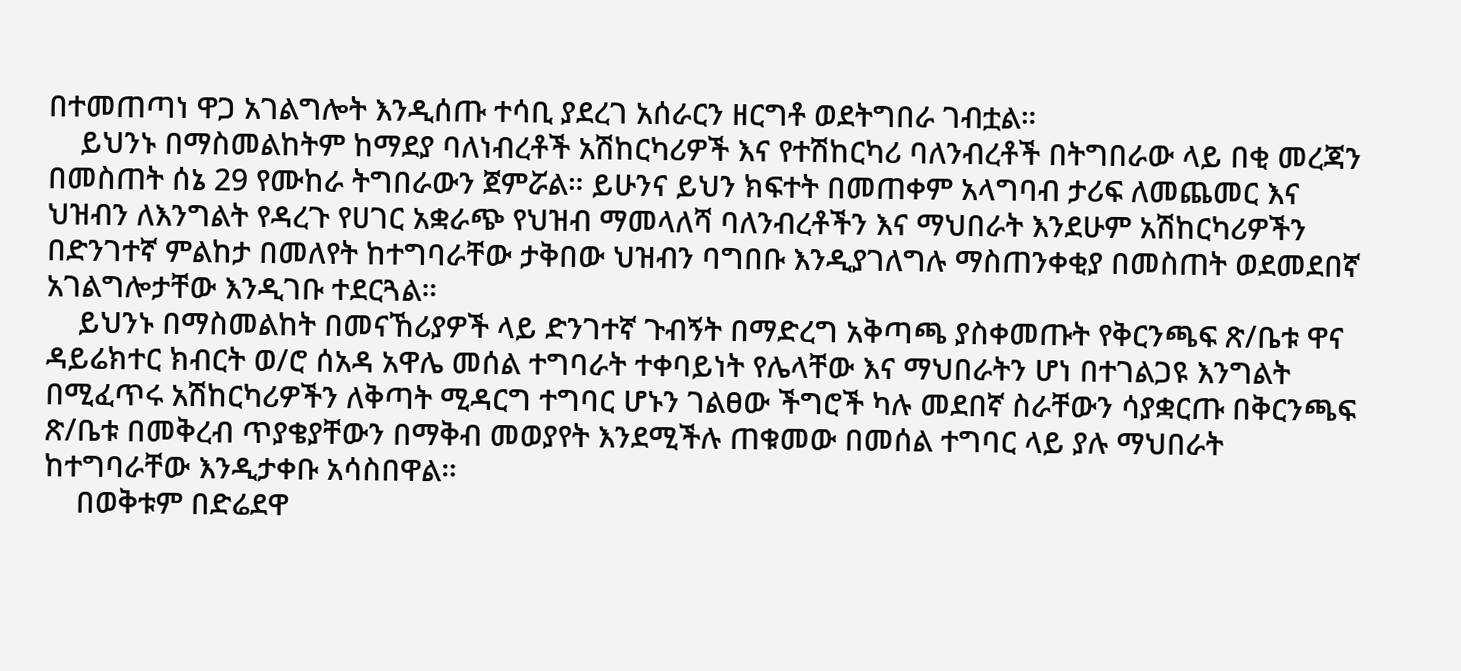በተመጠጣነ ዋጋ አገልግሎት እንዲሰጡ ተሳቢ ያደረገ አሰራርን ዘርግቶ ወደትግበራ ገብቷል።
    ይህንኑ በማስመልከትም ከማደያ ባለነብረቶች አሽከርካሪዎች እና የተሽከርካሪ ባለንብረቶች በትግበራው ላይ በቂ መረጃን በመስጠት ሰኔ 29 የሙከራ ትግበራውን ጀምሯል። ይሁንና ይህን ክፍተት በመጠቀም አላግባብ ታሪፍ ለመጨመር እና ህዝብን ለእንግልት የዳረጉ የሀገር አቋራጭ የህዝብ ማመላለሻ ባለንብረቶችን እና ማህበራት እንደሁም አሽከርካሪዎችን በድንገተኛ ምልከታ በመለየት ከተግባራቸው ታቅበው ህዝብን ባግበቡ እንዲያገለግሉ ማስጠንቀቂያ በመስጠት ወደመደበኛ አገልግሎታቸው እንዲገቡ ተደርጓል።
    ይህንኑ በማስመልከት በመናኸሪያዎች ላይ ድንገተኛ ጉብኝት በማድረግ አቅጣጫ ያስቀመጡት የቅርንጫፍ ጽ/ቤቱ ዋና ዳይሬክተር ክብርት ወ/ሮ ሰአዳ አዋሌ መሰል ተግባራት ተቀባይነት የሌላቸው እና ማህበራትን ሆነ በተገልጋዩ እንግልት በሚፈጥሩ አሽከርካሪዎችን ለቅጣት ሚዳርግ ተግባር ሆኑን ገልፀው ችግሮች ካሉ መደበኛ ስራቸውን ሳያቋርጡ በቅርንጫፍ ጽ/ቤቱ በመቅረብ ጥያቄያቸውን በማቅብ መወያየት እንደሚችሉ ጠቁመው በመሰል ተግባር ላይ ያሉ ማህበራት ከተግባራቸው እንዲታቀቡ አሳስበዋል።
    በወቅቱም በድሬደዋ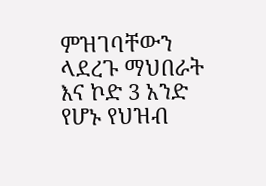ምዝገባቸውን ላደረጉ ማህበራት እና ኮድ 3 አንድ የሆኑ የህዝብ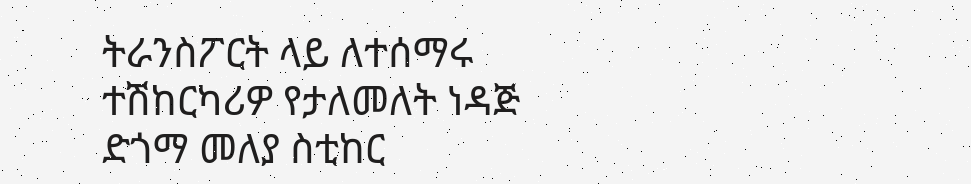ትራንስፖርት ላይ ለተሰማሩ ተሽከርካሪዎ የታለመለት ነዳጅ ድጎማ መለያ ስቲከር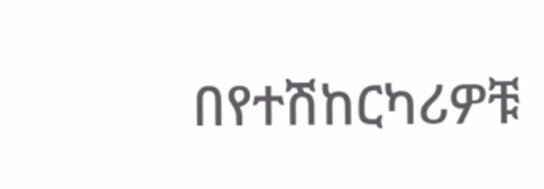በየተሽከርካሪዎቹ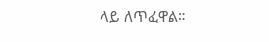ላይ ለጥፈዋል።